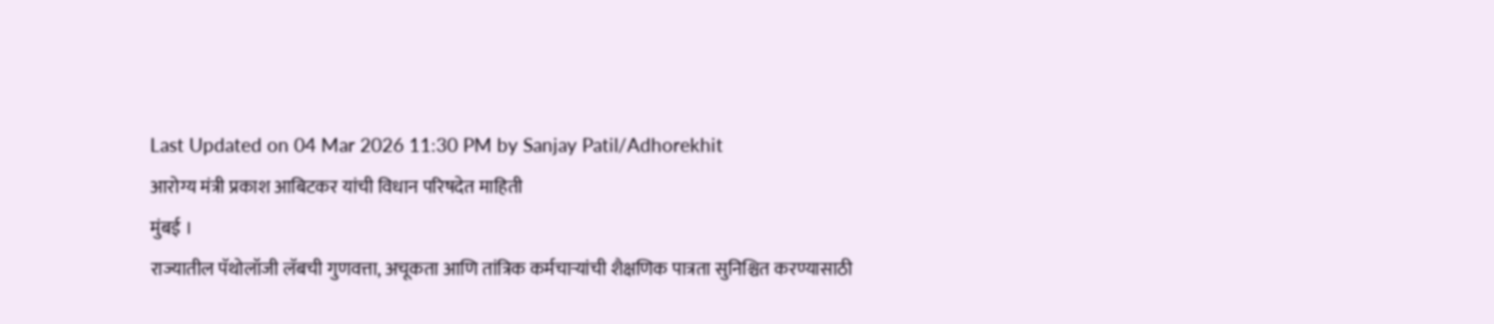Last Updated on 04 Mar 2026 11:30 PM by Sanjay Patil/Adhorekhit
आरोग्य मंत्री प्रकाश आबिटकर यांची विधान परिषदेत माहिती
मुंबई ।
राज्यातील पॅथोलॉजी लॅबची गुणवत्ता, अचूकता आणि तांत्रिक कर्मचाऱ्यांची शैक्षणिक पात्रता सुनिश्चित करण्यासाठी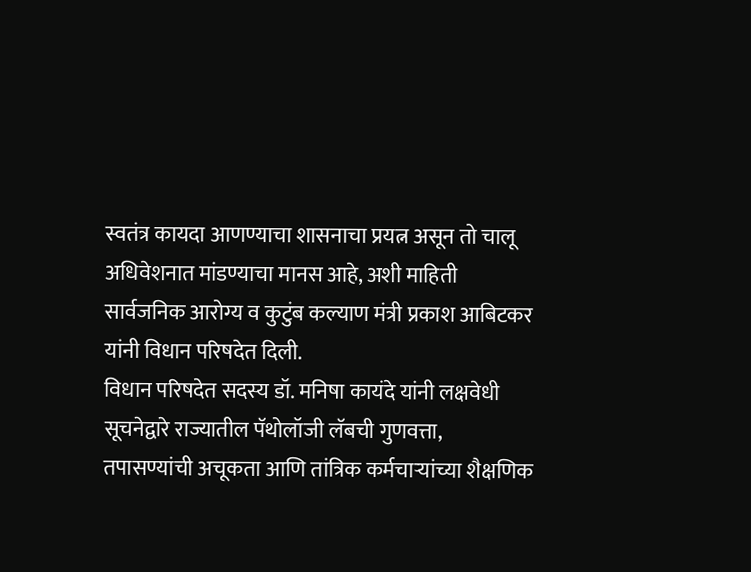स्वतंत्र कायदा आणण्याचा शासनाचा प्रयत्न असून तो चालू अधिवेशनात मांडण्याचा मानस आहे, अशी माहिती सार्वजनिक आरोग्य व कुटुंब कल्याण मंत्री प्रकाश आबिटकर यांनी विधान परिषदेत दिली.
विधान परिषदेत सदस्य डॉ. मनिषा कायंदे यांनी लक्षवेधी सूचनेद्वारे राज्यातील पॅथोलॉजी लॅबची गुणवत्ता, तपासण्यांची अचूकता आणि तांत्रिक कर्मचाऱ्यांच्या शैक्षणिक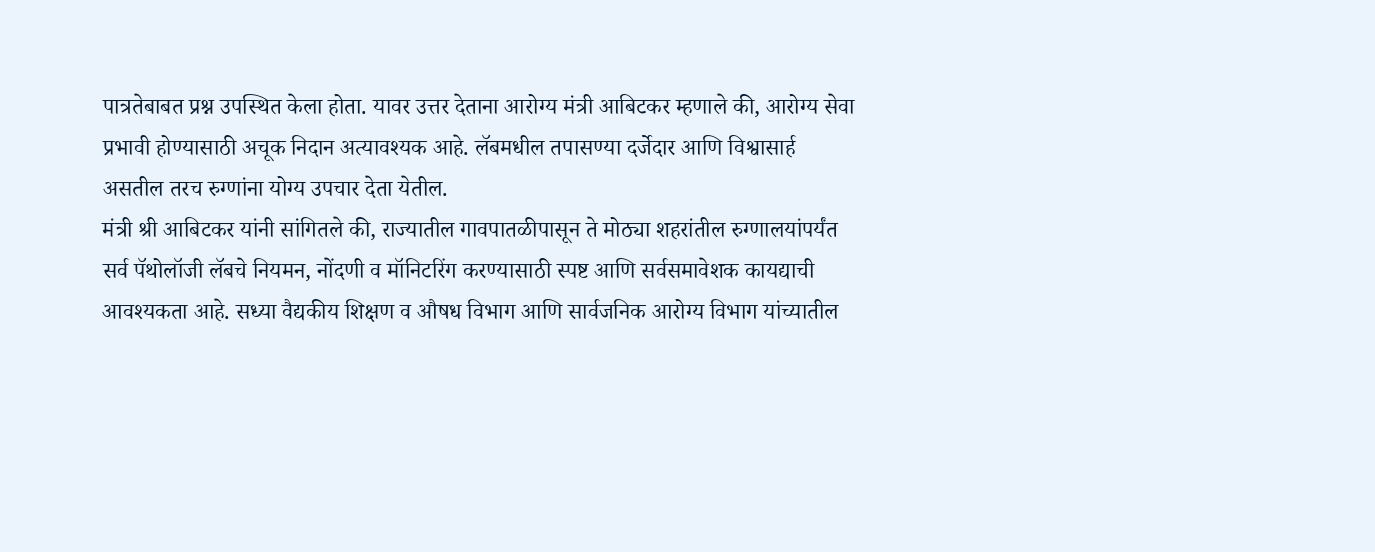पात्रतेबाबत प्रश्न उपस्थित केला होता. यावर उत्तर देताना आरोग्य मंत्री आबिटकर म्हणाले की, आरोग्य सेवा प्रभावी होण्यासाठी अचूक निदान अत्यावश्यक आहे. लॅबमधील तपासण्या दर्जेदार आणि विश्वासार्ह असतील तरच रुग्णांना योग्य उपचार देता येतील.
मंत्री श्री आबिटकर यांनी सांगितले की, राज्यातील गावपातळीपासून ते मोठ्या शहरांतील रुग्णालयांपर्यंत सर्व पॅथोलॉजी लॅबचे नियमन, नोंदणी व मॉनिटरिंग करण्यासाठी स्पष्ट आणि सर्वसमावेशक कायद्याची आवश्यकता आहे. सध्या वैद्यकीय शिक्षण व औषध विभाग आणि सार्वजनिक आरोग्य विभाग यांच्यातील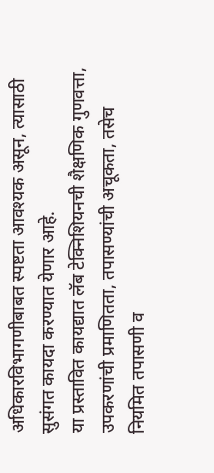अधिकारविभागणीबाबत स्पष्टता आवश्यक असून, त्यासाठी सुसंगत कायदा करण्यात येणार आहे.
या प्रस्तावित कायद्यात लॅब टेक्निशियनची शैक्षणिक गुणवत्ता, उपकरणांची प्रमाणितता, तपासण्यांची अचूकता, तसेच नियमित तपासणी व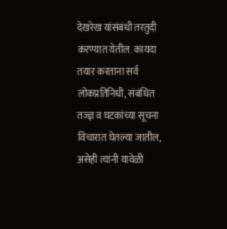देखरेख यांसंबंधी तरतुदी करण्यात येतील. कायदा तयार करताना सर्व लोकप्रतिनिधी, संबंधित तज्ज्ञ व घटकांच्या सूचना विचारात घेतल्या जातील, असेही त्यांनी यावेळी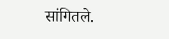सांगितले.